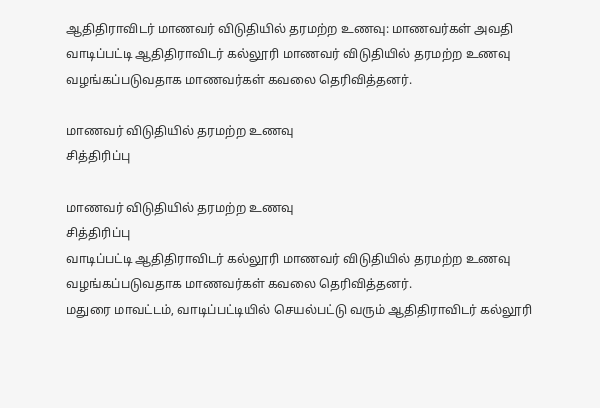ஆதிதிராவிடர் மாணவர் விடுதியில் தரமற்ற உணவு: மாணவர்கள் அவதி
வாடிப்பட்டி ஆதிதிராவிடர் கல்லூரி மாணவர் விடுதியில் தரமற்ற உணவு வழங்கப்படுவதாக மாணவர்கள் கவலை தெரிவித்தனர்.

மாணவர் விடுதியில் தரமற்ற உணவு
சித்திரிப்பு

மாணவர் விடுதியில் தரமற்ற உணவு
சித்திரிப்பு
வாடிப்பட்டி ஆதிதிராவிடர் கல்லூரி மாணவர் விடுதியில் தரமற்ற உணவு வழங்கப்படுவதாக மாணவர்கள் கவலை தெரிவித்தனர்.
மதுரை மாவட்டம், வாடிப்பட்டியில் செயல்பட்டு வரும் ஆதிதிராவிடர் கல்லூரி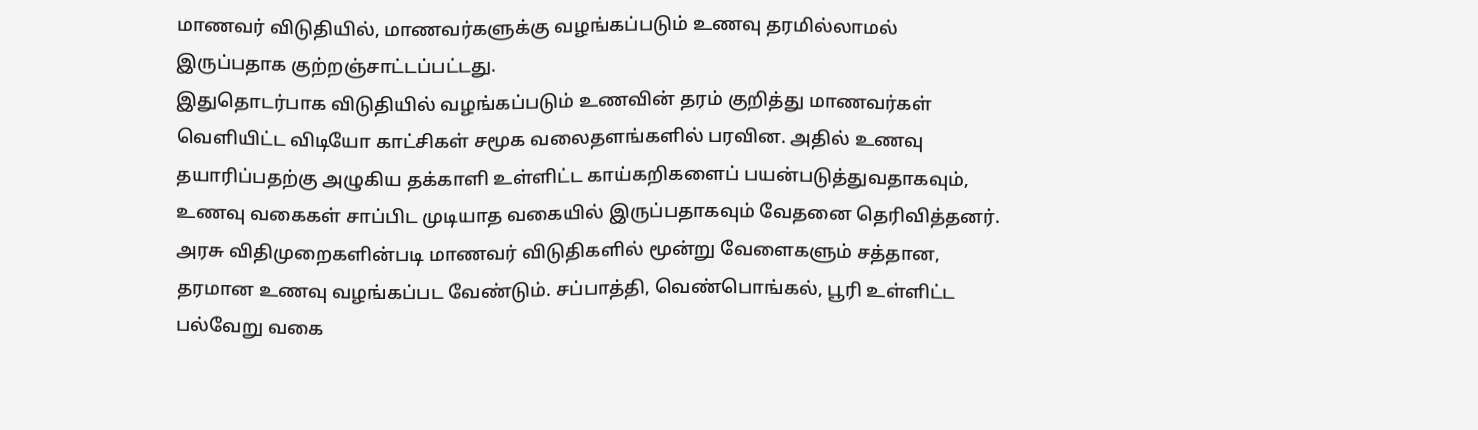மாணவர் விடுதியில், மாணவர்களுக்கு வழங்கப்படும் உணவு தரமில்லாமல் இருப்பதாக குற்றஞ்சாட்டப்பட்டது.
இதுதொடர்பாக விடுதியில் வழங்கப்படும் உணவின் தரம் குறித்து மாணவர்கள் வெளியிட்ட விடியோ காட்சிகள் சமூக வலைதளங்களில் பரவின. அதில் உணவு தயாரிப்பதற்கு அழுகிய தக்காளி உள்ளிட்ட காய்கறிகளைப் பயன்படுத்துவதாகவும், உணவு வகைகள் சாப்பிட முடியாத வகையில் இருப்பதாகவும் வேதனை தெரிவித்தனர்.
அரசு விதிமுறைகளின்படி மாணவர் விடுதிகளில் மூன்று வேளைகளும் சத்தான, தரமான உணவு வழங்கப்பட வேண்டும். சப்பாத்தி, வெண்பொங்கல், பூரி உள்ளிட்ட பல்வேறு வகை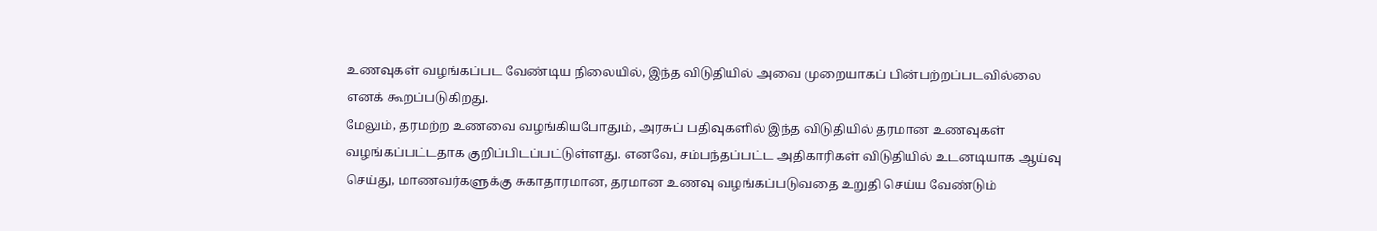உணவுகள் வழங்கப்பட வேண்டிய நிலையில், இந்த விடுதியில் அவை முறையாகப் பின்பற்றப்படவில்லை எனக் கூறப்படுகிறது.
மேலும், தரமற்ற உணவை வழங்கியபோதும், அரசுப் பதிவுகளில் இந்த விடுதியில் தரமான உணவுகள் வழங்கப்பட்டதாக குறிப்பிடப்பட்டுள்ளது. எனவே, சம்பந்தப்பட்ட அதிகாரிகள் விடுதியில் உடனடியாக ஆய்வு செய்து, மாணவர்களுக்கு சுகாதாரமான, தரமான உணவு வழங்கப்படுவதை உறுதி செய்ய வேண்டும்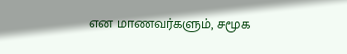என மாணவர்களும், சமூக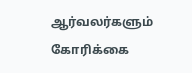ஆர்வலர்களும் கோரிக்கை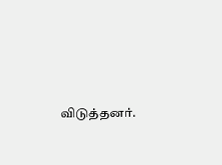விடுத்தனர்.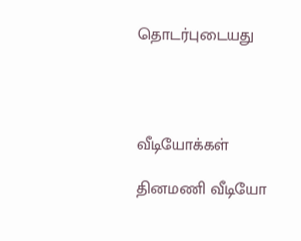தொடர்புடையது




வீடியோக்கள்

தினமணி வீடியோ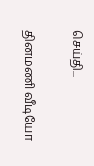செய்தி...

தினமணி வீடியோ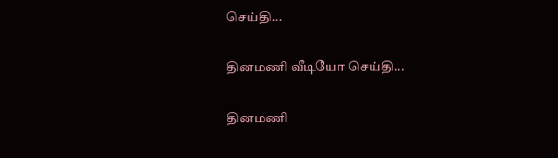செய்தி...

தினமணி வீடியோ செய்தி...

தினமணி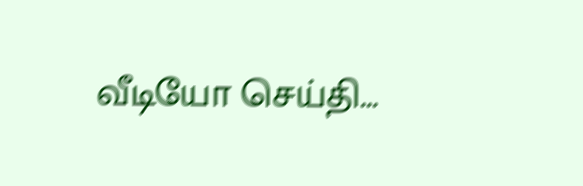வீடியோ செய்தி...